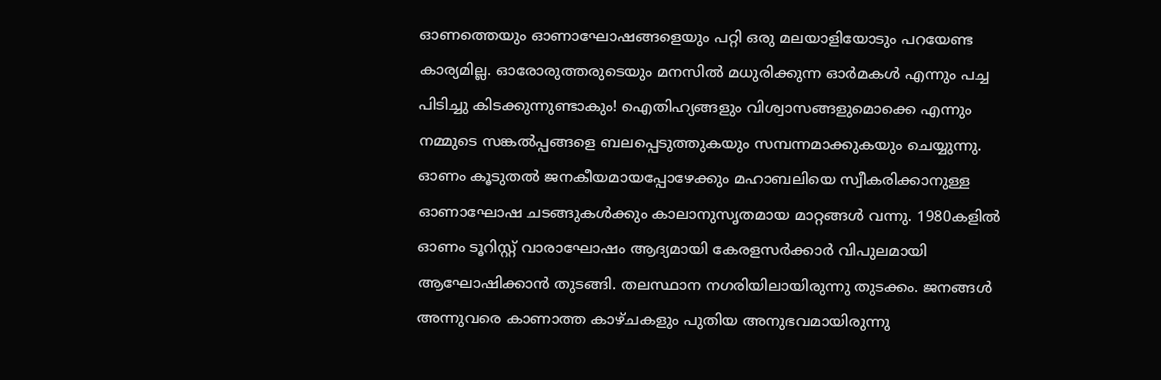ഓണത്തെയും ഓണാഘോഷങ്ങളെയും പറ്റി ഒരു മലയാളിയോടും പറയേണ്ട കാര്യമില്ല. ഓരോരുത്തരുടെയും മനസിൽ മധുരിക്കുന്ന ഓർമകൾ എന്നും പച്ച പിടിച്ചു കിടക്കുന്നുണ്ടാകും! ഐതിഹ്യങ്ങളും വിശ്വാസങ്ങളുമൊക്കെ എന്നും നമ്മുടെ സങ്കൽപ്പങ്ങളെ ബലപ്പെടുത്തുകയും സമ്പന്നമാക്കുകയും ചെയ്യുന്നു.
ഓണം കൂടുതൽ ജനകീയമായപ്പോഴേക്കും മഹാബലിയെ സ്വീകരിക്കാനുള്ള ഓണാഘോഷ ചടങ്ങുകൾക്കും കാലാനുസൃതമായ മാറ്റങ്ങൾ വന്നു. 1980കളിൽ ഓണം ടൂറിസ്റ്റ് വാരാഘോഷം ആദ്യമായി കേരളസർക്കാർ വിപുലമായി ആഘോഷിക്കാൻ തുടങ്ങി. തലസ്ഥാന നഗരിയിലായിരുന്നു തുടക്കം. ജനങ്ങൾ അന്നുവരെ കാണാത്ത കാഴ്ചകളും പുതിയ അനുഭവമായിരുന്നു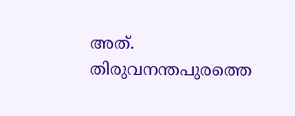അത്. തിരുവനന്തപുരത്തെ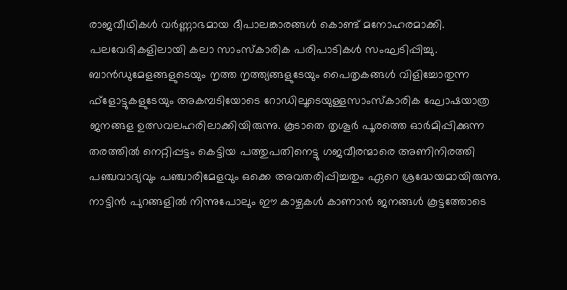രാജവീഥികൾ വർണ്ണാഭമായ ദീപാലങ്കാരങ്ങൾ കൊണ്ട് മനോഹരമാക്കി. പലവേദികളിലായി കലാ സാംസ്കാരിക പരിപാടികൾ സംഘടിപ്പിച്ചു. ബാൻഡുമേളങ്ങളുടെയും നൃത്ത നൃത്ത്യങ്ങളുടേയും പൈതൃകങ്ങൾ വിളിച്ചോതുന്ന ഫ്ളോട്ടുകളുടേയും അകമ്പടിയോടെ റോഡിലൂടെയുള്ളസാംസ്കാരിക ഘോഷയാത്ര ജനങ്ങള ഉത്സവലഹരിലാക്കിയിരുന്നു. കൂടാതെ തൃശൂർ പൂരത്തെ ഓർമിപ്പിക്കുന്ന തരത്തിൽ നെറ്റിപ്പട്ടം കെട്ടിയ പത്തുപതിനെട്ടു ഗജവീരന്മാരെ അണിനിരത്തി പഞ്ചവാദ്യവും പഞ്ചാരിമേളവും ഒക്കെ അവതരിപ്പിച്ചതും ഏറെ ശ്രദ്ധേയമായിരുന്നു.
നാട്ടിൻ പുറങ്ങളിൽ നിന്നുപോലും ഈ കാഴ്ചകൾ കാണാൻ ജനങ്ങൾ കൂട്ടത്തോടെ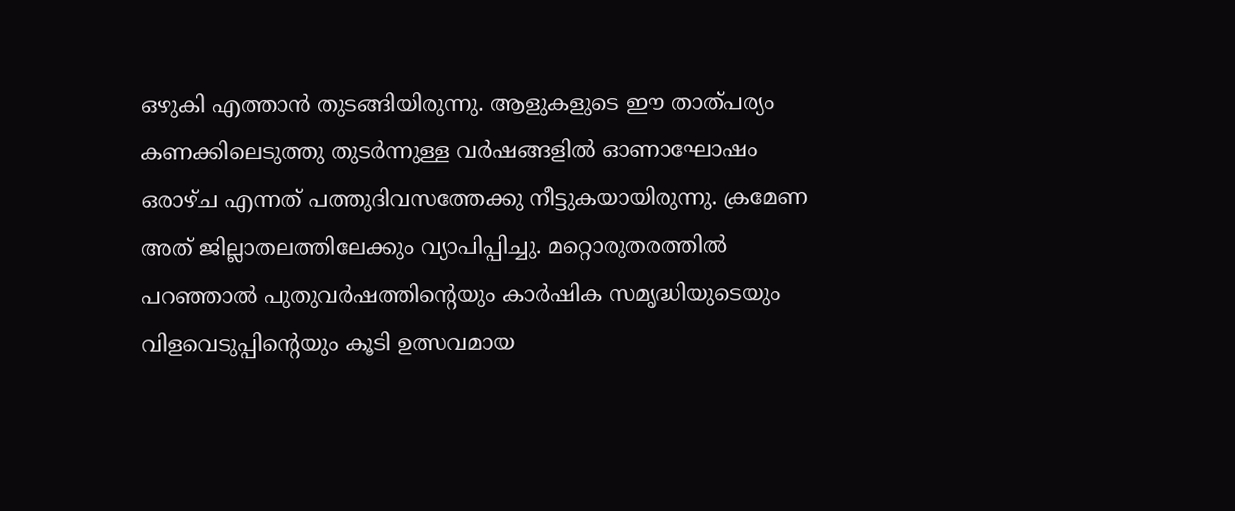ഒഴുകി എത്താൻ തുടങ്ങിയിരുന്നു. ആളുകളുടെ ഈ താത്പര്യം കണക്കിലെടുത്തു തുടർന്നുള്ള വർഷങ്ങളിൽ ഓണാഘോഷം ഒരാഴ്ച എന്നത് പത്തുദിവസത്തേക്കു നീട്ടുകയായിരുന്നു. ക്രമേണ അത് ജില്ലാതലത്തിലേക്കും വ്യാപിപ്പിച്ചു. മറ്റൊരുതരത്തിൽ പറഞ്ഞാൽ പുതുവർഷത്തിന്റെയും കാർഷിക സമൃദ്ധിയുടെയും വിളവെടുപ്പിന്റെയും കൂടി ഉത്സവമായ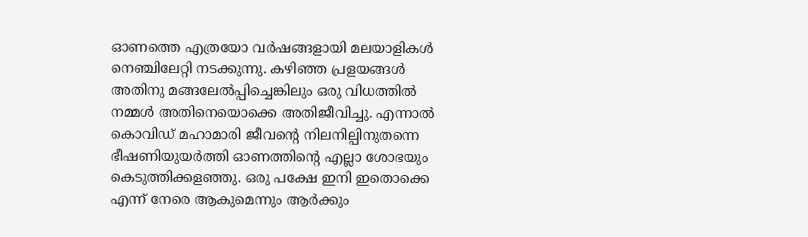ഓണത്തെ എത്രയോ വർഷങ്ങളായി മലയാളികൾ നെഞ്ചിലേറ്റി നടക്കുന്നു. കഴിഞ്ഞ പ്രളയങ്ങൾ അതിനു മങ്ങലേൽപ്പിച്ചെങ്കിലും ഒരു വിധത്തിൽ നമ്മൾ അതിനെയൊക്കെ അതിജീവിച്ചു. എന്നാൽ കൊവിഡ് മഹാമാരി ജീവന്റെ നിലനില്പിനുതന്നെ ഭീഷണിയുയർത്തി ഓണത്തിന്റെ എല്ലാ ശോഭയും കെടുത്തിക്കളഞ്ഞു. ഒരു പക്ഷേ ഇനി ഇതൊക്കെ എന്ന് നേരെ ആകുമെന്നും ആർക്കും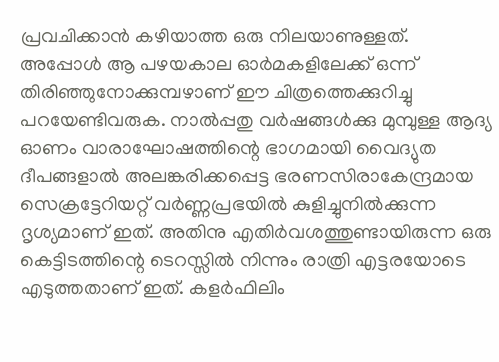പ്രവചിക്കാൻ കഴിയാത്ത ഒരു നിലയാണുള്ളത്. അപ്പോൾ ആ പഴയകാല ഓർമകളിലേക്ക് ഒന്ന് തിരിഞ്ഞുനോക്കുമ്പഴാണ് ഈ ചിത്രത്തെക്കുറിച്ചു പറയേണ്ടിവരുക. നാൽപ്പതു വർഷങ്ങൾക്കു മുമ്പുള്ള ആദ്യ ഓണം വാരാഘോഷത്തിന്റെ ഭാഗമായി വൈദ്യുത ദീപങ്ങളാൽ അലങ്കരിക്കപ്പെട്ട ഭരണസിരാകേന്ദ്രമായ സെക്രട്ടേറിയറ്റ് വർണ്ണപ്രഭയിൽ കുളിച്ചുനിൽക്കുന്ന ദൃശ്യമാണ് ഇത്. അതിനു എതിർവശത്തുണ്ടായിരുന്ന ഒരു കെട്ടിടത്തിന്റെ ടെറസ്സിൽ നിന്നും രാത്രി എട്ടരയോടെ എടുത്തതാണ് ഇത്. കളർഫിലിം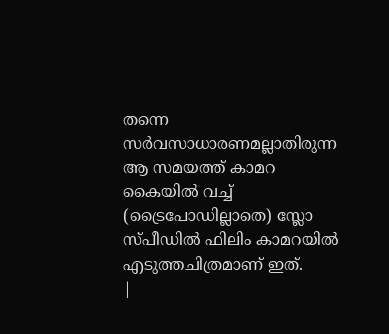തന്നെ സർവസാധാരണമല്ലാതിരുന്ന ആ സമയത്ത് കാമറ കൈയിൽ വച്ച് (ട്രൈപോഡില്ലാതെ) സ്ലോ സ്പീഡിൽ ഫിലിം കാമറയിൽ എടുത്തചിത്രമാണ് ഇത്.
|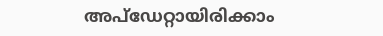അപ്ഡേറ്റായിരിക്കാം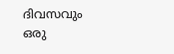ദിവസവും
ഒരു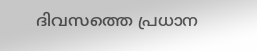ദിവസത്തെ പ്രധാന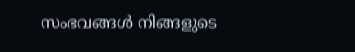സംഭവങ്ങൾ നിങ്ങളുടെ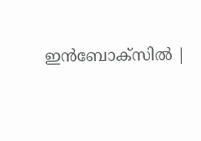ഇൻബോക്സിൽ |